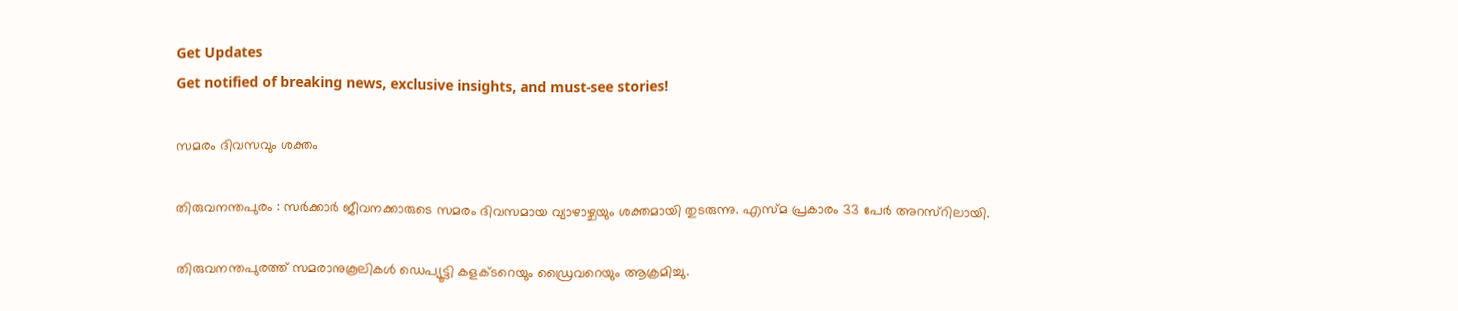Get Updates
Get notified of breaking news, exclusive insights, and must-see stories!

സമരം ദിവസവും ശക്തം

തിരുവനന്തപുരം : സര്‍ക്കാര്‍ ജീവനക്കാരുടെ സമരം ദിവസമായ വ്യാഴാഴ്ചയും ശക്തമായി തുടരുന്നു. എസ്മ പ്രകാരം 33 പേര്‍ അറസ്റിലായി.

തിരുവനന്തപുരത്ത് സമരാനുകൂലികള്‍ ഡെപ്യൂട്ടി കളക്ടറെയും ഡ്രൈവറെയും ആക്രമിച്ചു.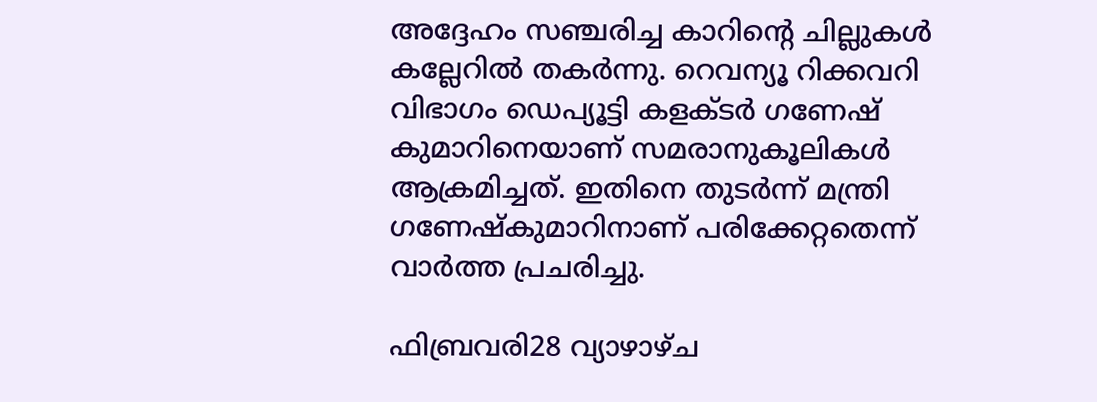അദ്ദേഹം സഞ്ചരിച്ച കാറിന്റെ ചില്ലുകള്‍ കല്ലേറില്‍ തകര്‍ന്നു. റെവന്യൂ റിക്കവറി വിഭാഗം ഡെപ്യൂട്ടി കളക്ടര്‍ ഗണേഷ് കുമാറിനെയാണ് സമരാനുകൂലികള്‍ ആക്രമിച്ചത്. ഇതിനെ തുടര്‍ന്ന് മന്ത്രി ഗണേഷ്കുമാറിനാണ് പരിക്കേറ്റതെന്ന് വാര്‍ത്ത പ്രചരിച്ചു.

ഫിബ്രവരി28 വ്യാഴാഴ്ച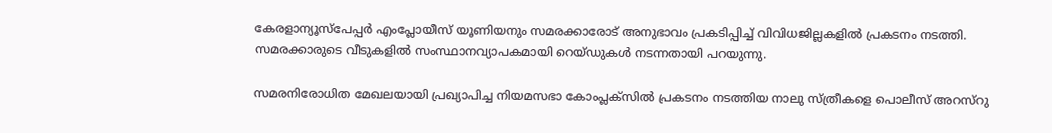കേരളാന്യൂസ്പേപ്പര്‍ എംപ്ലോയീസ് യൂണിയനും സമരക്കാരോട് അനുഭാവം പ്രകടിപ്പിച്ച് വിവിധജില്ലകളില്‍ പ്രകടനം നടത്തി. സമരക്കാരുടെ വീടുകളില്‍ സംസ്ഥാനവ്യാപകമായി റെയ്ഡുകള്‍ നടന്നതായി പറയുന്നു.

സമരനിരോധിത മേഖലയായി പ്രഖ്യാപിച്ച നിയമസഭാ കോംപ്ലക്സില്‍ പ്രകടനം നടത്തിയ നാലു സ്ത്രീകളെ പൊലീസ് അറസ്റു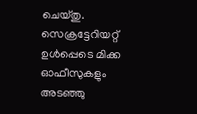ചെയ്തു. സെക്രട്ടേറിയറ്റ് ഉള്‍പ്പെടെ മിക്ക ഓഫീസുകളും അടഞ്ഞു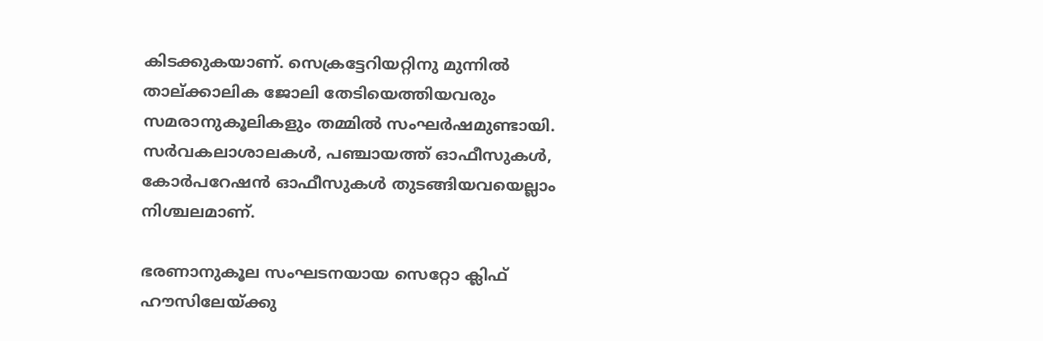കിടക്കുകയാണ്. സെക്രട്ടേറിയറ്റിനു മുന്നില്‍ താല്ക്കാലിക ജോലി തേടിയെത്തിയവരും സമരാനുകൂലികളും തമ്മില്‍ സംഘര്‍ഷമുണ്ടായി. സര്‍വകലാശാലകള്‍, പഞ്ചായത്ത് ഓഫീസുകള്‍, കോര്‍പറേഷന്‍ ഓഫീസുകള്‍ തുടങ്ങിയവയെല്ലാം നിശ്ചലമാണ്.

ഭരണാനുകൂല സംഘടനയായ സെറ്റോ ക്ലിഫ് ഹൗസിലേയ്ക്കു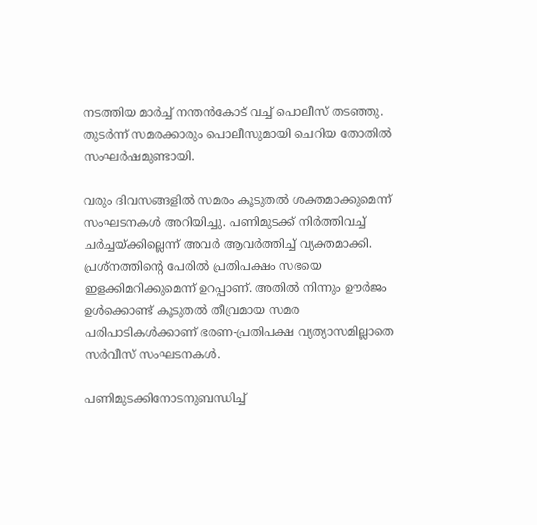നടത്തിയ മാര്‍ച്ച് നന്തന്‍കോട് വച്ച് പൊലീസ് തടഞ്ഞു. തുടര്‍ന്ന് സമരക്കാരും പൊലീസുമായി ചെറിയ തോതില്‍ സംഘര്‍ഷമുണ്ടായി.

വരും ദിവസങ്ങളില്‍ സമരം കൂടുതല്‍ ശക്തമാക്കുമെന്ന് സംഘടനകള്‍ അറിയിച്ചു. പണിമുടക്ക് നിര്‍ത്തിവച്ച് ചര്‍ച്ചയ്ക്കില്ലെന്ന് അവര്‍ ആവര്‍ത്തിച്ച് വ്യക്തമാക്കി. പ്രശ്നത്തിന്റെ പേരില്‍ പ്രതിപക്ഷം സഭയെ ഇളക്കിമറിക്കുമെന്ന് ഉറപ്പാണ്. അതില്‍ നിന്നും ഊര്‍ജം ഉള്‍ക്കൊണ്ട് കൂടുതല്‍ തീവ്രമായ സമര പരിപാടികള്‍ക്കാണ് ഭരണ-പ്രതിപക്ഷ വ്യത്യാസമില്ലാതെ സര്‍വീസ് സംഘടനകള്‍.

പണിമുടക്കിനോടനുബന്ധിച്ച്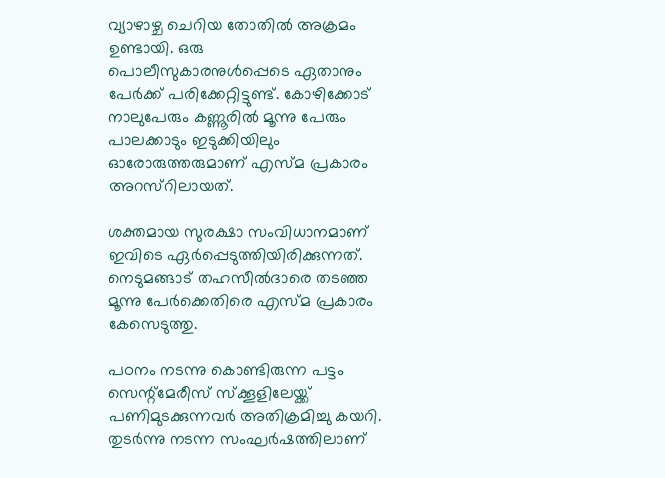വ്യാഴാഴ്ച ചെറിയ തോതില്‍ അക്രമം ഉണ്ടായി. ഒരു പൊലീസുകാരനുള്‍പ്പെടെ ഏതാനും പേര്‍ക്ക് പരിക്കേറ്റിട്ടുണ്ട്. കോഴിക്കോട് നാലുപേരും കണ്ണൂരില്‍ മൂന്നു പേരും പാലക്കാടും ഇടുക്കിയിലും ഓരോരുത്തരുമാണ് എസ്മ പ്രകാരം അറസ്റിലായത്.

ശക്തമായ സുരക്ഷാ സംവിധാനമാണ് ഇവിടെ ഏര്‍പ്പെടുത്തിയിരിക്കുന്നത്. നെടുമങ്ങാട് തഹസീല്‍ദാരെ തടഞ്ഞ മൂന്നു പേര്‍ക്കെതിരെ എസ്മ പ്രകാരം കേസെടുത്തു.

പഠനം നടന്നു കൊണ്ടിരുന്ന പട്ടം സെന്റ്മേരീസ് സ്ക്കൂളിലേയ്ക്ക് പണിമുടക്കുന്നവര്‍ അതിക്രമിച്ചു കയറി. തുടര്‍ന്നു നടന്ന സംഘര്‍ഷത്തിലാണ്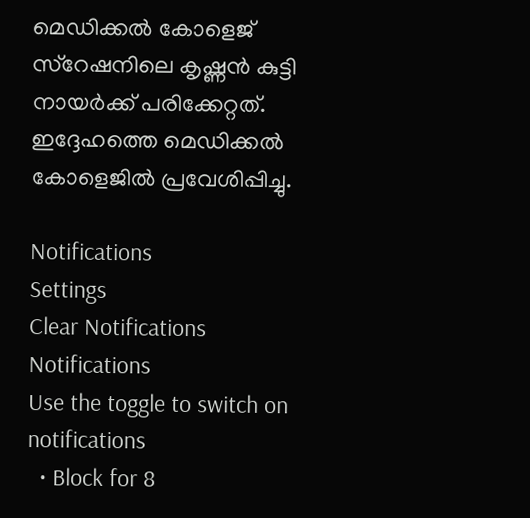മെഡിക്കല്‍ കോളെജ് സ്റേഷനിലെ കൃഷ്ണന്‍ കുട്ടി നായര്‍ക്ക് പരിക്കേറ്റത്. ഇദ്ദേഹത്തെ മെഡിക്കല്‍ കോളെജില്‍ പ്രവേശിപ്പിച്ചു.

Notifications
Settings
Clear Notifications
Notifications
Use the toggle to switch on notifications
  • Block for 8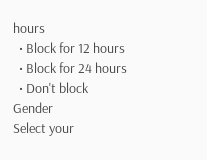hours
  • Block for 12 hours
  • Block for 24 hours
  • Don't block
Gender
Select your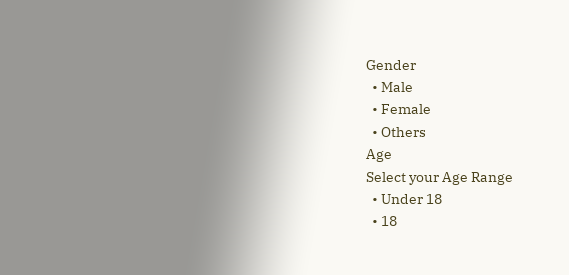Gender
  • Male
  • Female
  • Others
Age
Select your Age Range
  • Under 18
  • 18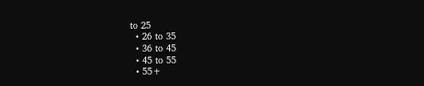to 25
  • 26 to 35
  • 36 to 45
  • 45 to 55
  • 55+